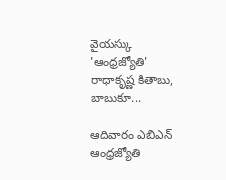వైయస్కు 'ఆంధ్రజ్యోతి' రాధాకృష్ణ కితాబు, బాబుకూ...

ఆదివారం ఎబిఎన్ ఆంధ్రజ్యోతి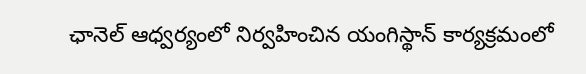ఛానెల్ ఆధ్వర్యంలో నిర్వహించిన యంగిస్థాన్ కార్యక్రమంలో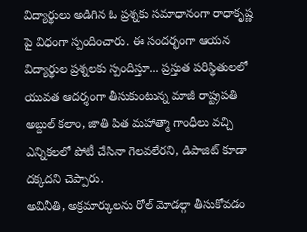విద్యార్థులు అడిగిన ఓ ప్రశ్నకు సమాధానంగా రాధాకృష్ణ పై విధంగా స్పందించారు. ఈ సందర్భంగా ఆయన విద్యార్థుల ప్రశ్నలకు స్పందిస్తూ... ప్రస్తుత పరిస్థితులలో యువత ఆదర్శంగా తీసుకుంటున్న మాజీ రాష్ట్రపతి అబ్దుల్ కలాం, జాతి పిత మహాత్మా గాంధీలు వచ్చి ఎన్నికలలో పోటీ చేసినా గెలవలేరని, డిపాజిట్ కూడా దక్కదని చెప్పారు.
అవినీతి, అక్రమార్కులను రోల్ మోడల్గా తీసుకోవడం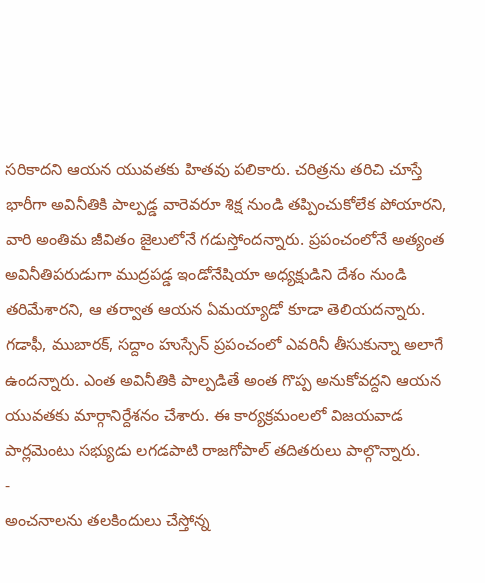సరికాదని ఆయన యువతకు హితవు పలికారు. చరిత్రను తరిచి చూస్తే భారీగా అవినీతికి పాల్పడ్డ వారెవరూ శిక్ష నుండి తప్పించుకోలేక పోయారని, వారి అంతిమ జీవితం జైలులోనే గడుస్తోందన్నారు. ప్రపంచంలోనే అత్యంత అవినీతిపరుడుగా ముద్రపడ్డ ఇండోనేషియా అధ్యక్షుడిని దేశం నుండి తరిమేశారని, ఆ తర్వాత ఆయన ఏమయ్యాడో కూడా తెలియదన్నారు.
గడాఫీ, ముబారక్, సద్దాం హుస్సేన్ ప్రపంచంలో ఎవరినీ తీసుకున్నా అలాగే ఉందన్నారు. ఎంత అవినీతికి పాల్పడితే అంత గొప్ప అనుకోవద్దని ఆయన యువతకు మార్గానిర్దేశనం చేశారు. ఈ కార్యక్రమంలలో విజయవాడ పార్లమెంటు సభ్యుడు లగడపాటి రాజగోపాల్ తదితరులు పాల్గొన్నారు.
-
అంచనాలను తలకిందులు చేస్తోన్న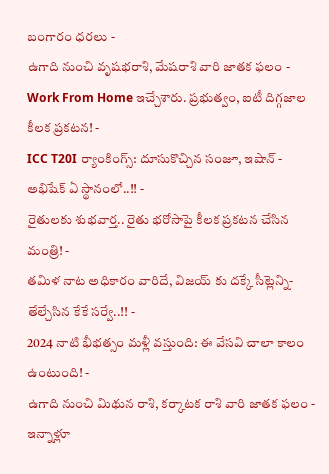బంగారం ధరలు -
ఉగాది నుంచి వృషభరాశి, మేషరాశి వారి జాతక ఫలం -
Work From Home ఇచ్చేశారు. ప్రభుత్వం, ఐటీ దిగ్గజాల కీలక ప్రకటన! -
ICC T20I ర్యాంకింగ్స్: దూసుకొచ్చిన సంజూ, ఇషాన్ - అభిషేక్ ఏ స్థానంలో..!! -
రైతులకు శుభవార్త.. రైతు భరోసాపై కీలక ప్రకటన చేసిన మంత్రి! -
తమిళ నాట అధికారం వారిదే, విజయ్ కు దక్కే సీట్లెన్ని- తేల్చేసిన కేకే సర్వే..!! -
2024 నాటి భీభత్సం మళ్లీ వస్తుంది: ఈ వేసవి చాలా కాలం ఉంటుంది! -
ఉగాది నుంచి మిథున రాశి, కర్కాటక రాశి వారి జాతక ఫలం -
ఇన్నాళ్లూ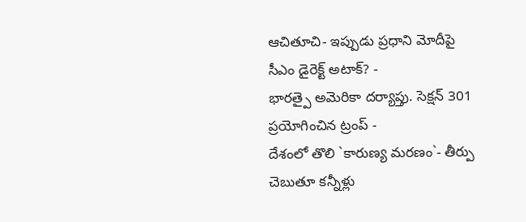ఆచితూచి- ఇప్పుడు ప్రధాని మోదీపై సీఎం డైరెక్ట్ అటాక్? -
భారత్పై అమెరికా దర్యాప్తు. సెక్షన్ 301 ప్రయోగించిన ట్రంప్ -
దేశంలో తొలి `కారుణ్య మరణం`- తీర్పు చెబుతూ కన్నీళ్లు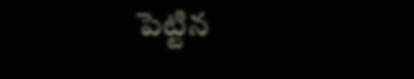పెట్టిన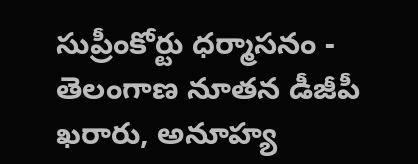సుప్రీంకోర్టు ధర్మాసనం -
తెలంగాణ నూతన డీజీపీ ఖరారు, అనూహ్య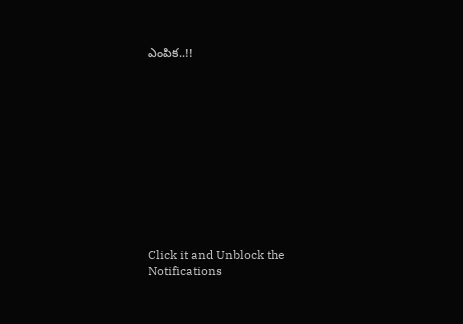ఎంపిక..!!












Click it and Unblock the Notifications